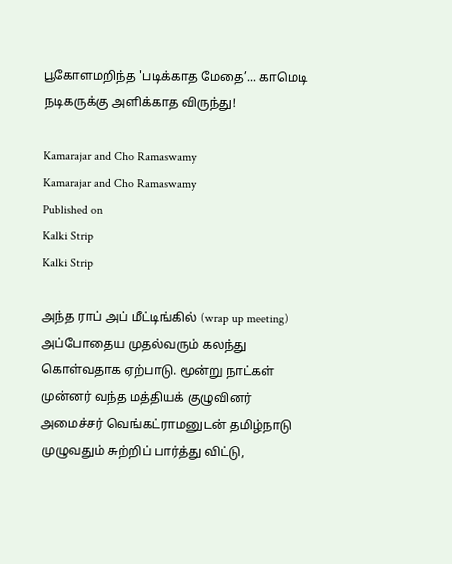பூகோளமறிந்த 'படிக்காத மேதை’... காமெடி நடிகருக்கு அளிக்காத விருந்து!

Kamarajar and Cho Ramaswamy
Kamarajar and Cho Ramaswamy
Published on
Kalki Strip
Kalki Strip

அந்த ராப் அப் மீட்டிங்கில் (wrap up meeting) அப்போதைய முதல்வரும் கலந்து கொள்வதாக ஏற்பாடு. மூன்று நாட்கள் முன்னர் வந்த மத்தியக் குழுவினர் அமைச்சர் வெங்கட்ராமனுடன் தமிழ்நாடு முழுவதும் சுற்றிப் பார்த்து விட்டு,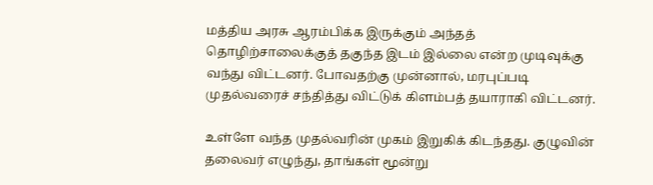மத்திய அரசு ஆரம்பிக்க இருக்கும் அந்தத் தொழிற்சாலைக்குத் தகுந்த இடம் இல்லை என்ற முடிவுக்கு வந்து விட்டனர். போவதற்கு முன்னால், மரபுப்படி முதல்வரைச் சந்தித்து விட்டுக் கிளம்பத் தயாராகி விட்டனர்.

உள்ளே வந்த முதல்வரின் முகம் இறுகிக் கிடந்தது. குழுவின் தலைவர் எழுந்து, தாங்கள் மூன்று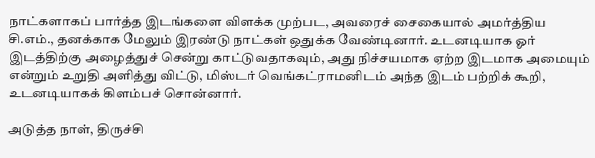நாட்களாகப் பார்த்த இடங்களை விளக்க முற்பட, அவரைச் சைகையால் அமர்த்திய சி.எம்., தனக்காக மேலும் இரண்டு நாட்கள் ஒதுக்க வேண்டினார். உடனடியாக ஓர் இடத்திற்கு அழைத்துச் சென்று காட்டுவதாகவும், அது நிச்சயமாக ஏற்ற இடமாக அமையும் என்றும் உறுதி அளித்து விட்டு, மிஸ்டர் வெங்கட்ராமனிடம் அந்த இடம் பற்றிக் கூறி, உடனடியாகக் கிளம்பச் சொன்னார்.

அடுத்த நாள், திருச்சி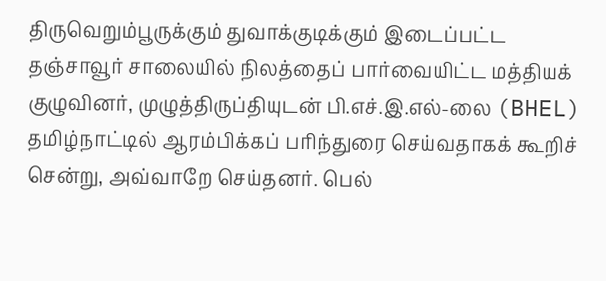திருவெறும்பூருக்கும் துவாக்குடிக்கும் இடைப்பட்ட தஞ்சாவூர் சாலையில் நிலத்தைப் பார்வையிட்ட மத்தியக் குழுவினர், முழுத்திருப்தியுடன் பி.எச்.இ.எல்-லை (BHEL) தமிழ்நாட்டில் ஆரம்பிக்கப் பரிந்துரை செய்வதாகக் கூறிச் சென்று, அவ்வாறே செய்தனர். பெல்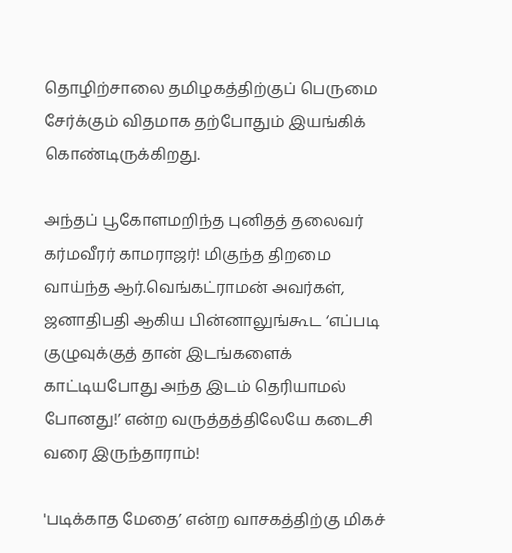தொழிற்சாலை தமிழகத்திற்குப் பெருமை சேர்க்கும் விதமாக தற்போதும் இயங்கிக் கொண்டிருக்கிறது.

அந்தப் பூகோளமறிந்த புனிதத் தலைவர் கர்மவீரர் காமராஜர்! மிகுந்த திறமை வாய்ந்த ஆர்.வெங்கட்ராமன் அவர்கள், ஜனாதிபதி ஆகிய பின்னாலுங்கூட ‘எப்படி குழுவுக்குத் தான் இடங்களைக் காட்டியபோது அந்த இடம் தெரியாமல் போனது!’ என்ற வருத்தத்திலேயே கடைசி வரை இருந்தாராம்!

'படிக்காத மேதை’ என்ற வாசகத்திற்கு மிகச்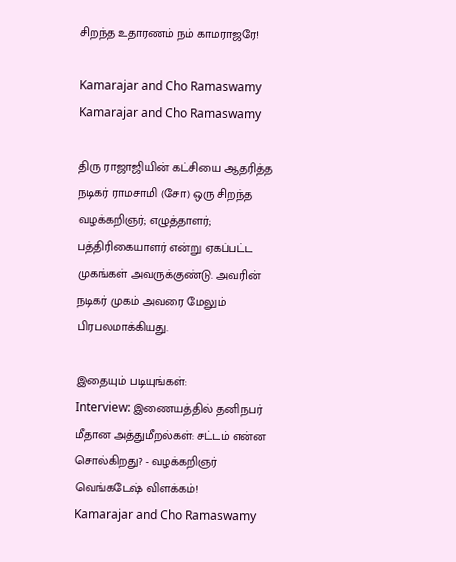சிறந்த உதாரணம் நம் காமராஜரே!

Kamarajar and Cho Ramaswamy
Kamarajar and Cho Ramaswamy

திரு ராஜாஜியின் கட்சியை ஆதரித்த நடிகர் ராமசாமி (சோ) ஒரு சிறந்த வழக்கறிஞர்; எழுத்தாளர்; பத்திரிகையாளர் என்று ஏகப்பட்ட முகங்கள் அவருக்குண்டு. அவரின் நடிகர் முகம் அவரை மேலும் பிரபலமாக்கியது.

இதையும் படியுங்கள்:
Interview: இணையத்தில் தனிநபர் மீதான அத்துமீறல்கள்: சட்டம் என்ன சொல்கிறது? - வழக்கறிஞர் வெங்கடேஷ் விளக்கம்!
Kamarajar and Cho Ramaswamy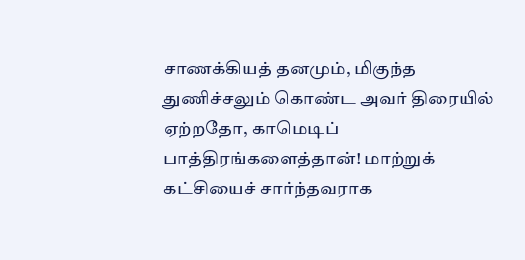சாணக்கியத் தனமும், மிகுந்த துணிச்சலும் கொண்ட அவர் திரையில் ஏற்றதோ, காமெடிப் பாத்திரங்களைத்தான்! மாற்றுக் கட்சியைச் சார்ந்தவராக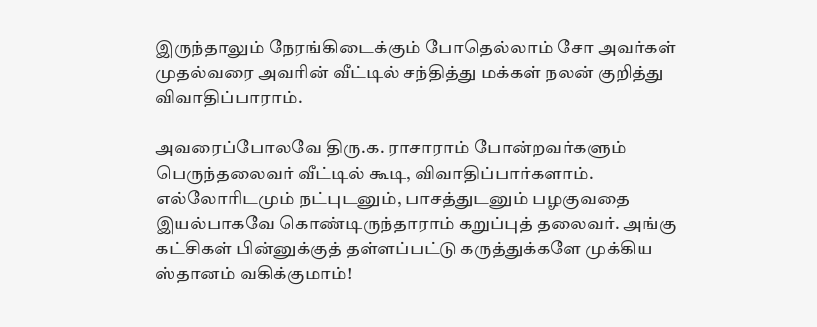இருந்தாலும் நேரங்கிடைக்கும் போதெல்லாம் சோ அவர்கள் முதல்வரை அவரின் வீட்டில் சந்தித்து மக்கள் நலன் குறித்து விவாதிப்பாராம்.

அவரைப்போலவே திரு.க. ராசாராம் போன்றவர்களும் பெருந்தலைவர் வீட்டில் கூடி, விவாதிப்பார்களாம். எல்லோரிடமும் நட்புடனும், பாசத்துடனும் பழகுவதை இயல்பாகவே கொண்டிருந்தாராம் கறுப்புத் தலைவர். அங்கு கட்சிகள் பின்னுக்குத் தள்ளப்பட்டு கருத்துக்களே முக்கிய ஸ்தானம் வகிக்குமாம்!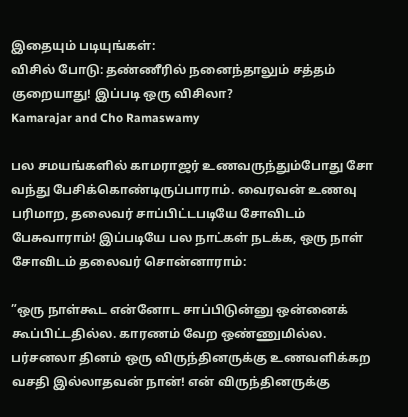இதையும் படியுங்கள்:
விசில் போடு: தண்ணீரில் நனைந்தாலும் சத்தம் குறையாது! இப்படி ஒரு விசிலா?
Kamarajar and Cho Ramaswamy

பல சமயங்களில் காமராஜர் உணவருந்தும்போது சோ வந்து பேசிக்கொண்டிருப்பாராம். வைரவன் உணவு பரிமாற, தலைவர் சாப்பிட்டபடியே சோவிடம் பேசுவாராம்! இப்படியே பல நாட்கள் நடக்க, ஒரு நாள் சோவிடம் தலைவர் சொன்னாராம்:

”ஒரு நாள்கூட என்னோட சாப்பிடுன்னு ஒன்னைக் கூப்பிட்டதில்ல. காரணம் வேற ஒண்ணுமில்ல. பர்சனலா தினம் ஒரு விருந்தினருக்கு உணவளிக்கற வசதி இல்லாதவன் நான்! என் விருந்தினருக்கு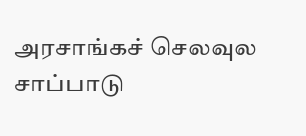அரசாங்கச் செலவுல சாப்பாடு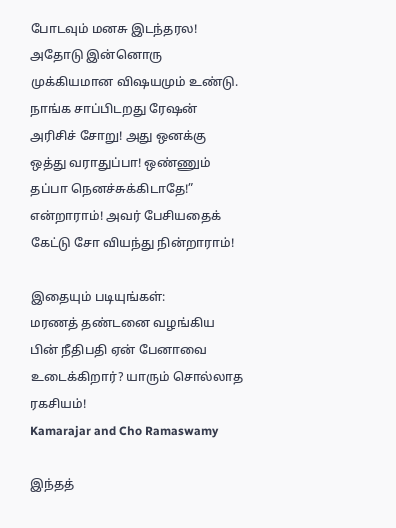போடவும் மனசு இடந்தரல! அதோடு இன்னொரு முக்கியமான விஷயமும் உண்டு. நாங்க சாப்பிடறது ரேஷன் அரிசிச் சோறு! அது ஒனக்கு ஒத்து வராதுப்பா! ஒண்ணும் தப்பா நெனச்சுக்கிடாதே!” என்றாராம்! அவர் பேசியதைக் கேட்டு சோ வியந்து நின்றாராம்!

இதையும் படியுங்கள்:
மரணத் தண்டனை வழங்கிய பின் நீதிபதி ஏன் பேனாவை உடைக்கிறார்? யாரும் சொல்லாத ரகசியம்!
Kamarajar and Cho Ramaswamy

இந்தத்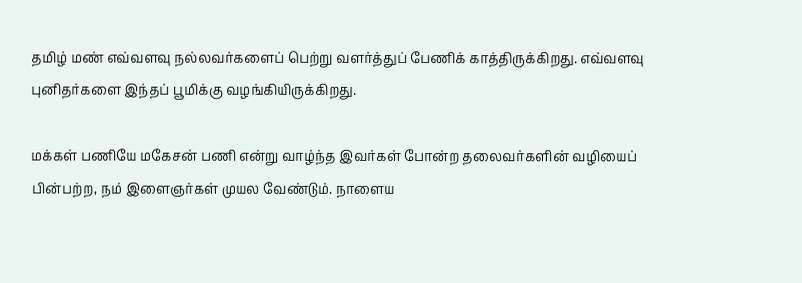தமிழ் மண் எவ்வளவு நல்லவர்களைப் பெற்று வளர்த்துப் பேணிக் காத்திருக்கிறது. எவ்வளவு புனிதர்களை இந்தப் பூமிக்கு வழங்கியிருக்கிறது.

மக்கள் பணியே மகேசன் பணி என்று வாழ்ந்த இவர்கள் போன்ற தலைவர்களின் வழியைப் பின்பற்ற, நம் இளைஞர்கள் முயல வேண்டும். நாளைய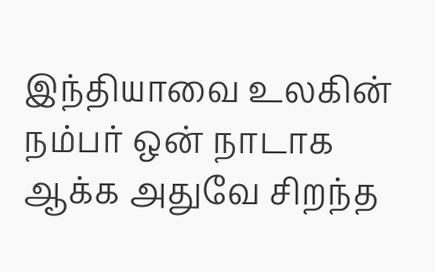இந்தியாவை உலகின் நம்பர் ஒன் நாடாக ஆக்க அதுவே சிறந்த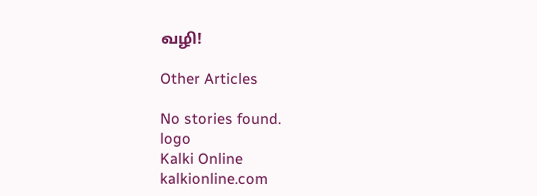வழி!

Other Articles

No stories found.
logo
Kalki Online
kalkionline.com